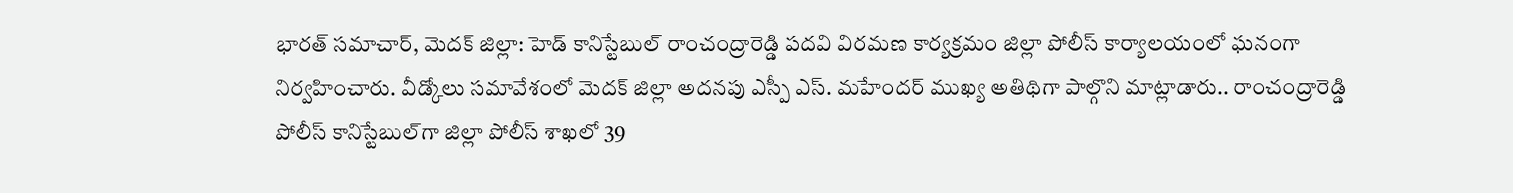భారత్ సమాచార్, మెదక్ జిల్లా: హెడ్ కానిస్టేబుల్ రాంచంద్రారెడ్డి పదవి విరమణ కార్యక్రమం జిల్లా పోలీస్ కార్యాలయంలో ఘనంగా నిర్వహించారు. వీడ్కోలు సమావేశంలో మెదక్ జిల్లా అదనపు ఎస్పీ ఎస్. మహేందర్ ముఖ్య అతిథిగా పాల్గొని మాట్లాడారు.. రాంచంద్రారెడ్డి పోలీస్ కానిస్టేబుల్‌గా జిల్లా పోలీస్ శాఖలో 39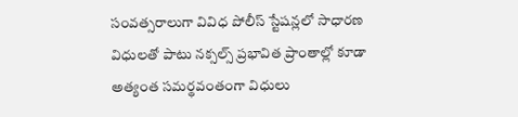సంవత్సరాలుగా వివిధ పోలీస్ స్టేషన్లలో సాధారణ విధులతో పాటు నక్సల్స్ ప్రభావిత ప్రాంతాల్లో కూడా అత్యంత సమర్థవంతంగా విధులు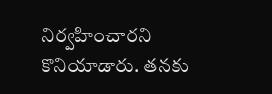నిర్వహించారని కొనియాడారు. తనకు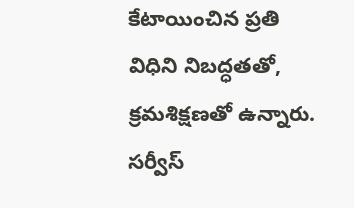కేటాయించిన ప్రతి విధిని నిబద్ధతతో, క్రమశిక్షణతో ఉన్నారు. సర్వీస్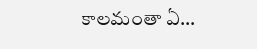కాలమంతా ఏ…